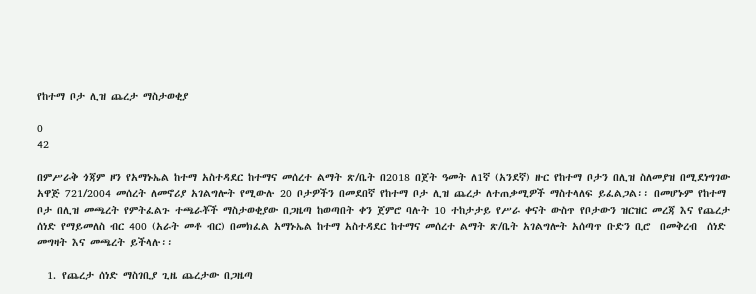የከተማ ቦታ ሊዝ ጨረታ ማስታወቂያ

0
42

በምሥራቅ ጎጃም ዞን የአማኑኤል ከተማ አስተዳደር ከተማና መሰረተ ልማት ጽ/ቤት በ2018 በጀት ዓመት ለ1ኛ (አንደኛ) ዙር የከተማ ቦታን በሊዝ ስለመያዝ በሚደነግገው አዋጅ 721/2004 መሰረት ለመኖሪያ አገልግሎት የሚውሉ 20 ቦታዎችን በመደበኛ የከተማ ቦታ ሊዝ ጨረታ ለተጠቃሚዎች ማስተላለፍ ይፈልጋል፡፡ በመሆኑም የከተማ ቦታ በሊዝ መጫረት የምትፈልጉ ተጫራቾች ማስታወቂያው በጋዜጣ ከወጣበት ቀን ጀምሮ ባሉት 10 ተከታታይ የሥራ ቀናት ውስጥ የቦታውን ዝርዝር መረጃ እና የጨረታ ሰነድ የማይመለስ ብር 400 (አራት መቶ ብር) በመክፈል አማኑኤል ከተማ አስተዳደር ከተማና መሰረተ ልማት ጽ/ቤት አገልግሎት አሰጣጥ ቡድን ቢሮ  በመቅረብ  ሰነድ መግዛት እና መጫረት ይችላሉ፡፡

  1. የጨረታ ሰነድ ማስገቢያ ጊዜ ጨረታው በጋዜጣ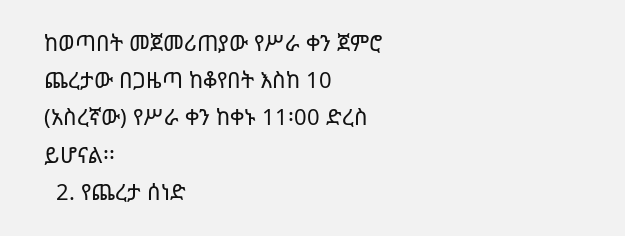ከወጣበት መጀመሪጠያው የሥራ ቀን ጀምሮ ጨረታው በጋዜጣ ከቆየበት እስከ 10 (አስረኛው) የሥራ ቀን ከቀኑ 11፡00 ድረስ ይሆናል፡፡
  2. የጨረታ ሰነድ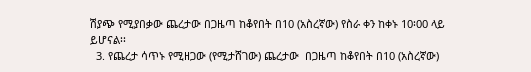ሽያጭ የሚያበቃው ጨረታው በጋዜጣ ከቆየበት በ10 (አስረኛው) የስራ ቀን ከቀኑ 10፡00 ላይ ይሆናል፡፡
  3. የጨረታ ሳጥኑ የሚዘጋው (የሚታሸገው) ጨረታው  በጋዜጣ ከቆየበት በ10 (አስረኛው)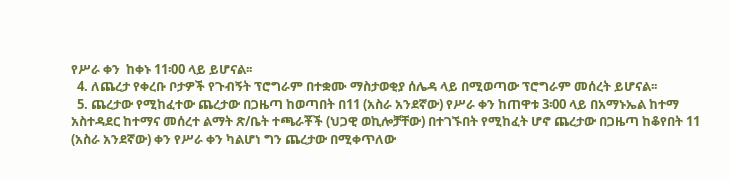የሥራ ቀን  ከቀኑ 11፡00 ላይ ይሆናል፡፡
  4. ለጨረታ የቀረቡ ቦታዎች የጉብኝት ፕሮግራም በተቋሙ ማስታወቂያ ሰሌዳ ላይ በሚወጣው ፕሮግራም መሰረት ይሆናል፡፡
  5. ጨረታው የሚከፈተው ጨረታው በጋዜጣ ከወጣበት በ11 (አስራ አንደኛው) የሥራ ቀን ከጠዋቱ 3፡00 ላይ በአማኑኤል ከተማ አስተዳደር ከተማና መሰረተ ልማት ጽ/ቤት ተጫራቾች (ህጋዊ ወኪሎቻቸው) በተገኙበት የሚከፈት ሆኖ ጨረታው በጋዜጣ ከቆየበት 11 (አስራ አንደኛው) ቀን የሥራ ቀን ካልሆነ ግን ጨረታው በሚቀጥለው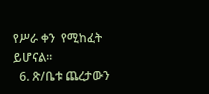የሥራ ቀን  የሚከፈት ይሆናል፡፡
  6. ጽ/ቤቱ ጨረታውን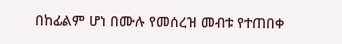በከፊልም ሆነ በሙሉ የመሰረዝ መብቱ የተጠበቀ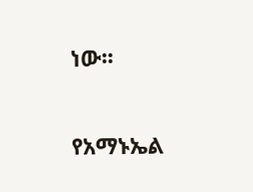ነው፡፡

የአማኑኤል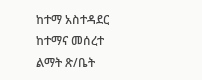ከተማ አስተዳደር ከተማና መሰረተ ልማት ጽ/ቤት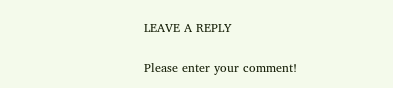LEAVE A REPLY

Please enter your comment!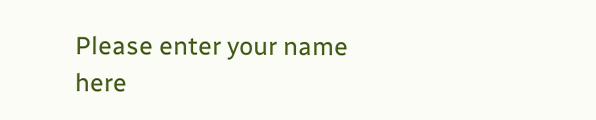Please enter your name here